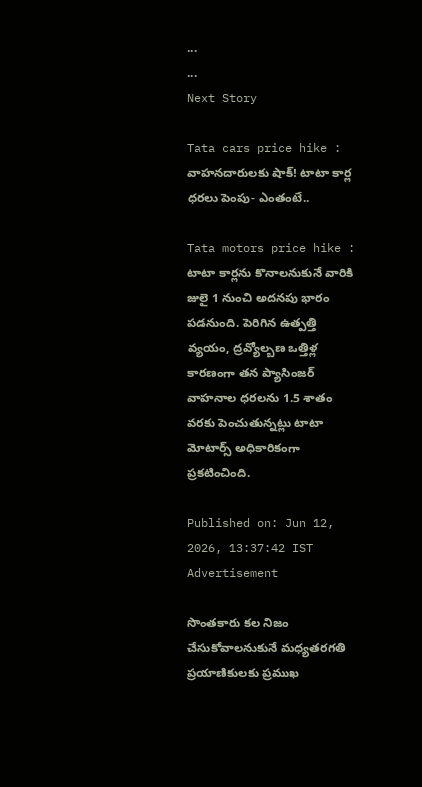...
...
Next Story

Tata cars price hike : వాహనదారులకు షాక్! టాటా కార్ల ధరలు పెంపు- ఎంతంటే..

Tata motors price hike : టాటా కార్లను కొనాలనుకునే వారికి జులై 1 నుంచి అదనపు భారం పడనుంది. పెరిగిన ఉత్పత్తి వ్యయం, ద్రవ్యోల్బణ ఒత్తిళ్ల కారణంగా తన ప్యాసింజర్ వాహనాల ధరలను 1.5 శాతం వరకు పెంచుతున్నట్లు టాటా మోటార్స్ అధికారికంగా ప్రకటించింది.

Published on: Jun 12, 2026, 13:37:42 IST
Advertisement

సొంతకారు కల నిజం చేసుకోవాలనుకునే మధ్యతరగతి ప్రయాణికులకు ప్రముఖ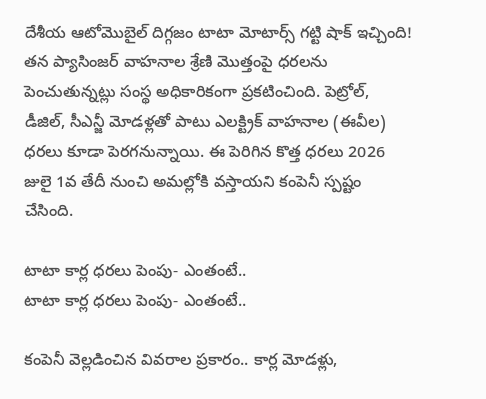దేశీయ ఆటోమొబైల్ దిగ్గజం టాటా మోటార్స్ గట్టి షాక్ ఇచ్చింది! తన ప్యాసింజర్ వాహనాల శ్రేణి మొత్తంపై ధరలను పెంచుతున్నట్లు సంస్థ అధికారికంగా ప్రకటించింది. పెట్రోల్, డీజిల్, సీఎన్జీ మోడళ్లతో పాటు ఎలక్ట్రిక్ వాహనాల (ఈవీల) ధరలు కూడా పెరగనున్నాయి. ఈ పెరిగిన కొత్త ధరలు 2026 జులై 1వ తేదీ నుంచి అమల్లోకి వస్తాయని కంపెనీ స్పష్టం చేసింది.

టాటా కార్ల ధరలు పెంపు- ఎంతంటే..
టాటా కార్ల ధరలు పెంపు- ఎంతంటే..

కంపెనీ వెల్లడించిన వివరాల ప్రకారం.. కార్ల మోడళ్లు,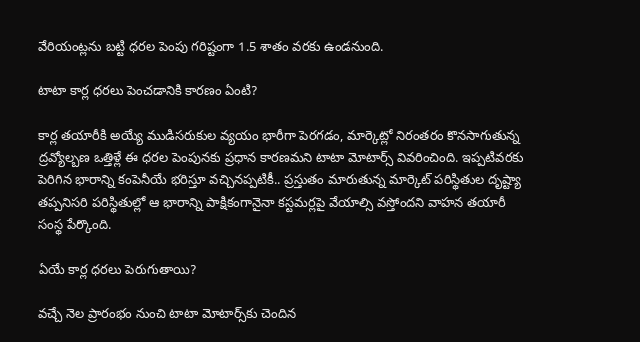వేరియంట్లను బట్టి ధరల పెంపు గరిష్టంగా 1.5 శాతం వరకు ఉండనుంది.

టాటా కార్ల ధరలు పెంచడానికి కారణం ఏంటి?

కార్ల తయారీకి అయ్యే ముడిసరుకుల వ్యయం భారీగా పెరగడం, మార్కెట్లో నిరంతరం కొనసాగుతున్న ద్రవ్యోల్బణ ఒత్తిళ్లే ఈ ధరల పెంపునకు ప్రధాన కారణమని టాటా మోటార్స్ వివరించింది. ఇప్పటివరకు పెరిగిన భారాన్ని కంపెనీయే భరిస్తూ వచ్చినప్పటికీ.. ప్రస్తుతం మారుతున్న మార్కెట్ పరిస్థితుల దృష్ట్యా తప్పనిసరి పరిస్థితుల్లో ఆ భారాన్ని పాక్షికంగానైనా కస్టమర్లపై వేయాల్సి వస్తోందని వాహన తయారీ సంస్థ పేర్కొంది.

ఏయే కార్ల ధరలు పెరుగుతాయి?

వచ్చే నెల ప్రారంభం నుంచి టాటా మోటార్స్‌కు చెందిన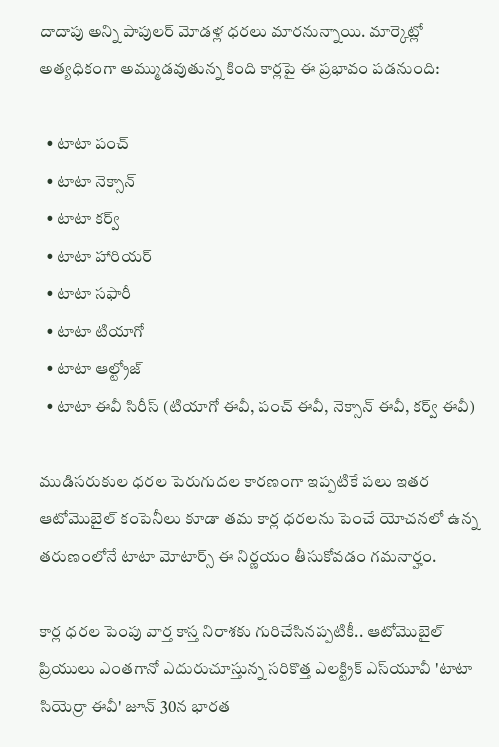దాదాపు అన్ని పాపులర్ మోడళ్ల ధరలు మారనున్నాయి. మార్కెట్లో అత్యధికంగా అమ్ముడవుతున్న కింది కార్లపై ఈ ప్రభావం పడనుంది:

  • టాటా పంచ్
  • టాటా నెక్సాన్
  • టాటా కర్వ్
  • టాటా హారియర్
  • టాటా సఫారీ
  • టాటా టియాగో
  • టాటా ఆల్ట్రోజ్
  • టాటా ఈవీ సిరీస్ (టియాగో ఈవీ, పంచ్ ఈవీ, నెక్సాన్ ఈవీ, కర్వ్ ఈవీ)

ముడిసరుకుల ధరల పెరుగుదల కారణంగా ఇప్పటికే పలు ఇతర ఆటోమొబైల్ కంపెనీలు కూడా తమ కార్ల ధరలను పెంచే యోచనలో ఉన్న తరుణంలోనే టాటా మోటార్స్ ఈ నిర్ణయం తీసుకోవడం గమనార్హం.

కార్ల ధరల పెంపు వార్త కాస్త నిరాశకు గురిచేసినప్పటికీ.. ఆటోమొబైల్ ప్రియులు ఎంతగానో ఎదురుచూస్తున్న సరికొత్త ఎలక్ట్రిక్ ఎస్‌యూవీ 'టాటా సియెర్రా ఈవీ' జూన్ 30న భారత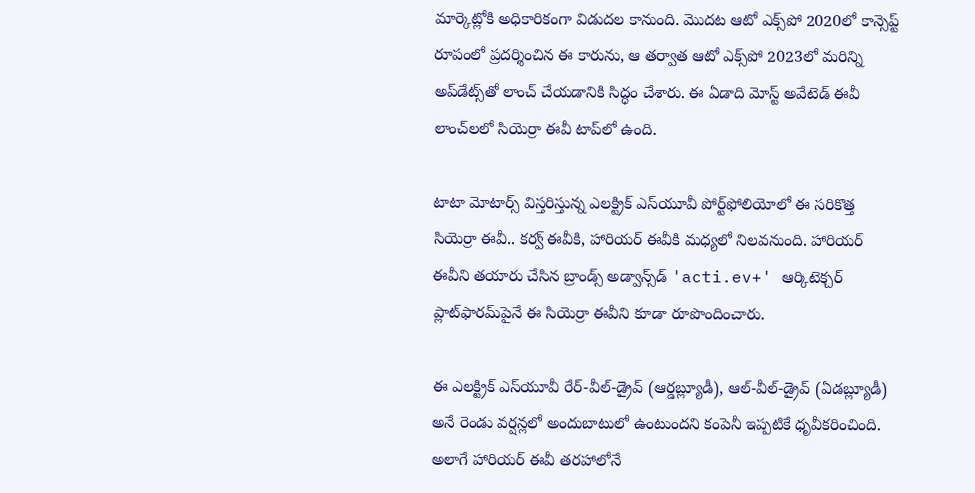మార్కెట్లోకి అధికారికంగా విడుదల కానుంది. మొదట ఆటో ఎక్స్‌పో 2020లో కాన్సెప్ట్ రూపంలో ప్రదర్శించిన ఈ కారును, ఆ తర్వాత ఆటో ఎక్స్‌పో 2023లో మరిన్ని అప్‌డేట్స్‌తో లాంచ్ చేయడానికి సిద్ధం చేశారు. ఈ ఏడాది మోస్ట్ అవేటెడ్ ఈవీ లాంచ్‌లలో సియెర్రా ఈవీ టాప్‌లో ఉంది.

టాటా మోటార్స్ విస్తరిస్తున్న ఎలక్ట్రిక్ ఎస్‌యూవీ పోర్ట్‌ఫోలియోలో ఈ సరికొత్త సియెర్రా ఈవీ.. కర్వ్ ఈవీకి, హారియర్ ఈవీకి మధ్యలో నిలవనుంది. హారియర్ ఈవీని తయారు చేసిన బ్రాండ్స్ అడ్వాన్స్‌డ్ 'acti.ev+' ఆర్కిటెక్చర్ ప్లాట్‌ఫారమ్‌పైనే ఈ సియెర్రా ఈవీని కూడా రూపొందించారు.

ఈ ఎలక్ట్రిక్ ఎస్‌యూవీ రేర్-వీల్-డ్రైవ్ (ఆర్డబ్ల్యూడీ), ఆల్-వీల్-డ్రైవ్ (ఏడబ్ల్యూడీ) అనే రెండు వర్షన్లలో అందుబాటులో ఉంటుందని కంపెనీ ఇప్పటికే ధృవీకరించింది. అలాగే హారియర్ ఈవీ తరహాలోనే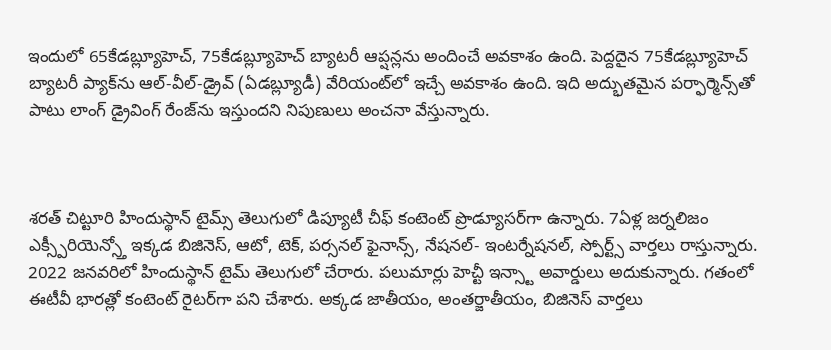ఇందులో 65కేడబ్ల్యూహెచ్, 75కేడబ్ల్యూహెచ్ బ్యాటరీ ఆప్షన్లను అందించే అవకాశం ఉంది. పెద్దదైన 75కేడబ్ల్యూహెచ్ బ్యాటరీ ప్యాక్‌ను ఆల్-వీల్-డ్రైవ్ (ఏడబ్ల్యూడీ) వేరియంట్‌లో ఇచ్చే అవకాశం ఉంది. ఇది అద్భుతమైన పర్ఫార్మెన్స్‌తో పాటు లాంగ్ డ్రైవింగ్ రేంజ్‌ను ఇస్తుందని నిపుణులు అంచనా వేస్తున్నారు.



శరత్ చిట్టూరి హిందుస్థాన్ టైమ్స్ తెలుగులో డిప్యూటీ చీఫ్ కంటెంట్ ప్రొడ్యూసర్‌గా ఉన్నారు. 7ఏళ్ల జర్నలిజం ఎక్స్పీరియెన్స్తో ఇక్కడ బిజినెస్, ఆటో, టెక్, పర్సనల్ ఫైనాన్స్, నేషనల్- ఇంటర్నేషనల్, స్పోర్ట్స్ వార్తలు రాస్తున్నారు. 2022 జనవరిలో హిందుస్థాన్ టైమ్ తెలుగులో చేరారు. పలుమార్లు హెచ్టీ ఇన్స్టా అవార్డులు అదుకున్నారు. గతంలో ఈటీవీ భారత్లో కంటెంట్ రైటర్‌గా పని చేశారు. అక్కడ జాతీయం, అంతర్జాతీయం, బిజినెస్ వార్తలు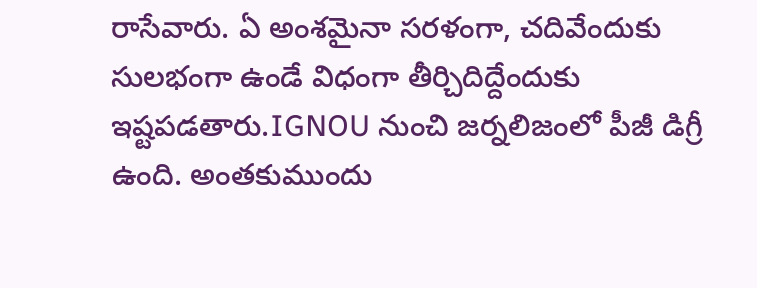రాసేవారు. ఏ అంశమైనా సరళంగా, చదివేందుకు సులభంగా ఉండే విధంగా తీర్చిదిద్దేందుకు ఇష్టపడతారు.IGNOU నుంచి జర్నలిజంలో పీజీ డిగ్రీ ఉంది. అంతకుముందు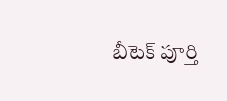బీటెక్ పూర్తి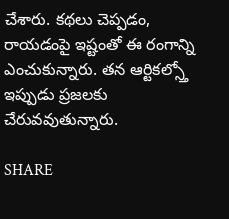చేశారు. కథలు చెప్పడం, రాయడంపై ఇష్టంతో ఈ రంగాన్ని ఎంచుకున్నారు. తన ఆర్టికల్స్తో ఇప్పుడు ప్రజలకు చేరువవుతున్నారు.

SHARE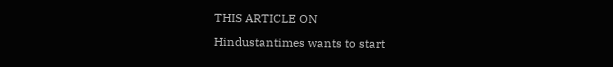THIS ARTICLE ON
Hindustantimes wants to start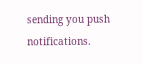sending you push notifications.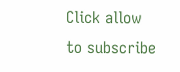Click allow to subscribe